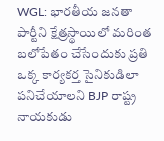WGL: భారతీయ జనతా పార్టీని క్షేత్రస్థాయిలో మరింత బలోపేతం చేసేందుకు ప్రతి ఒక్క కార్యకర్త సైనికుడిలా పనిచేయాలని BJP రాష్ట్ర నాయకుడు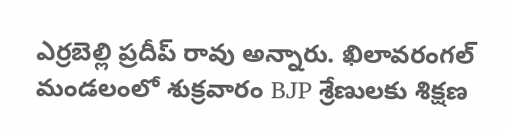ఎర్రబెల్లి ప్రదీప్ రావు అన్నారు. ఖిలావరంగల్ మండలంలో శుక్రవారం BJP శ్రేణులకు శిక్షణ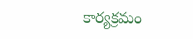కార్యక్రమం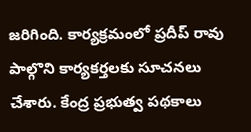జరిగింది. కార్యక్రమంలో ప్రదీప్ రావు పాల్గొని కార్యకర్తలకు సూచనలు చేశారు. కేంద్ర ప్రభుత్వ పథకాలు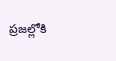ప్రజల్లోకి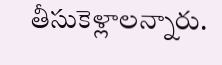తీసుకెళ్లాలన్నారు.